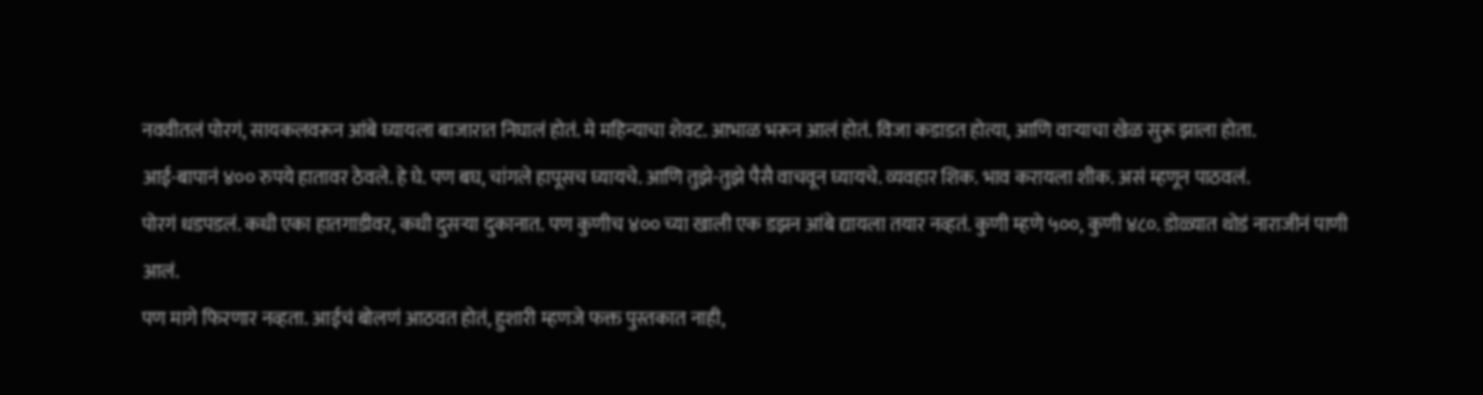नववीतलं पोरगं, सायकलवरून आंबे घ्यायला बाजारात निघालं होतं. मे महिन्याचा शेवट. आभाळ भरून आलं होतं. विजा कडाडत होत्या, आणि वाऱ्याचा खेळ सुरू झाला होता.
आई-बापानं ४०० रुपये हातावर ठेवले. हे घे. पण बघ, चांगले हापूसच घ्यायचे. आणि तुझे-तुझे पैसै वाचवून घ्यायचे. व्यवहार शिक. भाव करायला शीक. असं म्हणून पाठवलं.
पोरगं धडपडलं. कधी एका हातगाडीवर, कधी दुसऱ्या दुकानात. पण कुणीच ४०० च्या खाली एक डझन आंबे द्यायला तयार नव्हतं. कुणी म्हणे ५००, कुणी ४८०. डोळ्यात थोडं नाराजीनं पाणी आलं.
पण मागे फिरणार नव्हता. आईचं बोलणं आठवत होतं, हुशारी म्हणजे फक्त पुस्तकात नाही,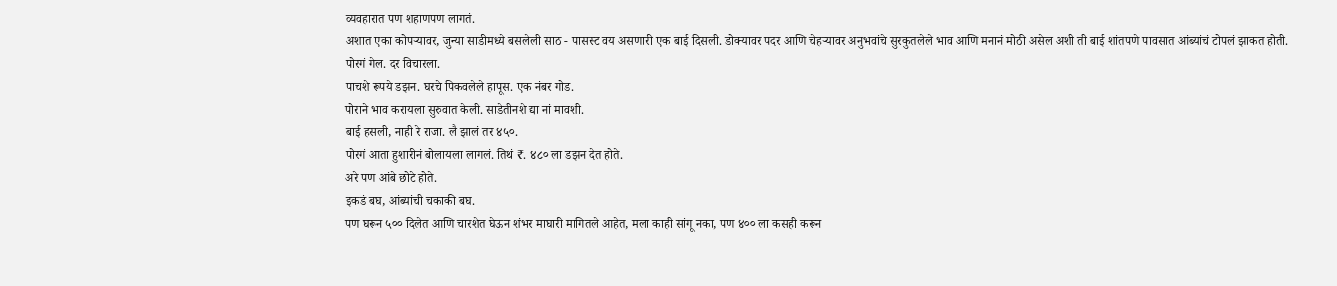व्यवहारात पण शहाणपण लागतं.
अशात एका कोपऱ्यावर, जुन्या साडीमध्ये बसलेली साठ - पासस्ट वय असणारी एक बाई दिसली. डोक्यावर पदर आणि चेहऱ्यावर अनुभवांचे सुरकुतलेले भाव आणि मनानं मोठी असेल अशी ती बाई शांतपणे पावसात आंब्यांचं टोपलं झाकत होती.
पोरगं गेल. दर विचारला.
पाचशे रूपये डझन. घरचे पिकवलेले हापूस. एक नंबर गोड.
पोराने भाव करायला सुरुवात केली. साडेतीनशे द्या नां मावशी.
बाई हसली, नाही रे राजा. लै झालं तर ४५०.
पोरगं आता हुशारीनं बोलायला लागलं. तिथं ₹. ४८० ला डझन देत होते.
अरे पण आंबे छोटे होते.
इकडं बघ, आंब्यांची चकाकी बघ.
पण घरून ५०० दिलेत आणि चारशेत घेऊन शंभर माघारी मागितले आहेत, मला काही सांगू नका, पण ४०० ला कसही करून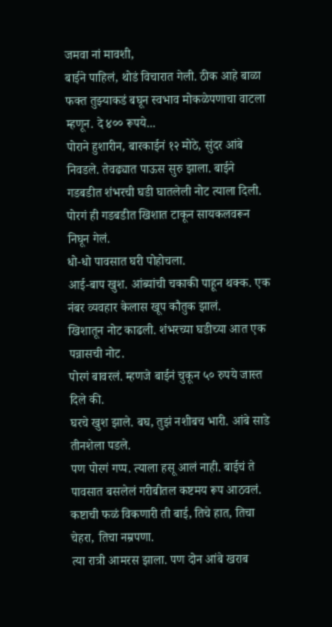जमवा नां मावशी,
बाईने पाहिलं, थोडं विचारात गेली. ठीक आहे बाळा फक्त तुझ्याकडं बघून स्वभाव मोकळेपणाचा वाटला म्हणून. दे ४०० रूपये...
पोराने हुशारीन, बारकाईनं १२ मोठे, सुंदर आंबे निवडले. तेवढ्यात पाऊस सुरु झाला. बाईने गडबडीत शंभरची घडी घातलेली नोट त्याला दिली.
पोरगं ही गडबडीत खिशात टाकून सायकलवरून निघून गेलं.
धो-धो पावसात घरी पोहोचला.
आई-बाप खुश. आंब्यांची चकाकी पाहून थक्क. एक नंबर व्यवहार केलास खूप कौतुक झालं.
खिशातून नोट काढली. शंभरच्या घडीच्या आत एक पन्नासची नोट.
पोरगं बावरलं. म्हणजे बाईनं चुकून ५० रुपये जास्त दिले की.
घरचे खुश झाले. बघ, तुझं नशीबच भारी. आंबे साडे तीनशेला पडले.
पण पोरगं गप्प. त्याला हसू आलं नाही. बाईचं ते पावसात बसलेलं गरीबीतल कष्टमय रूप आठवलं.
कष्टाची फळं विकणारी ती बाई, तिचे हात, तिचा चेहरा, तिचा नम्रपणा.
त्या रात्री आमरस झाला. पण दोन आंबे खराब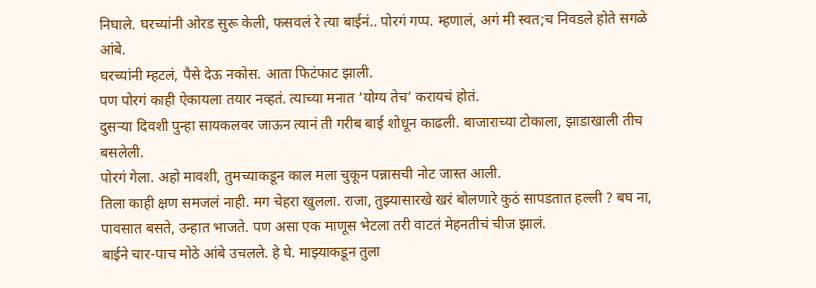निघाले. घरच्यांनी ओरड सुरू केली, फसवलं रे त्या बाईनं.. पोरगं गप्प. म्हणालं, अगं मी स्वत;च निवडले होते सगळे आंबे.
घरच्यांनी म्हटलं, पैसे देऊ नकोस. आता फिटंफाट झाली.
पण पोरगं काही ऐकायला तयार नव्हतं. त्याच्या मनात ‘योग्य तेच’ करायचं होतं.
दुसऱ्या दिवशी पुन्हा सायकलवर जाऊन त्यानं ती गरीब बाई शोधून काढली. बाजाराच्या टोकाला, झाडाखाली तीच बसलेली.
पोरगं गेला. अहो मावशी, तुमच्याकडून काल मला चुकून पन्नासची नोट जास्त आली.
तिला काही क्षण समजलं नाही. मग चेहरा खुलला. राजा, तुझ्यासारखे खरं बोलणारे कुठं सापडतात हल्ली ? बघ ना, पावसात बसते, उन्हात भाजते. पण असा एक माणूस भेटला तरी वाटतं मेहनतीचं चीज झालं.
बाईने चार-पाच मोठे आंबे उचलले. हे घे. माझ्याकडून तुला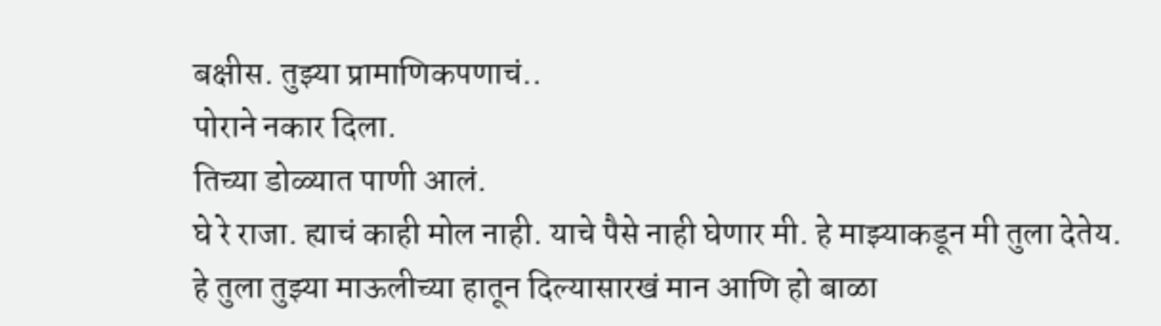बक्षीस. तुझ्या प्रामाणिकपणाचं..
पोराने नकार दिला.
तिच्या डोळ्यात पाणी आलं.
घे रे राजा. ह्याचं काही मोल नाही. याचे पैसे नाही घेणार मी. हे माझ्याकडून मी तुला देतेय.
हे तुला तुझ्या माऊलीच्या हातून दिल्यासारखं मान आणि हो बाळा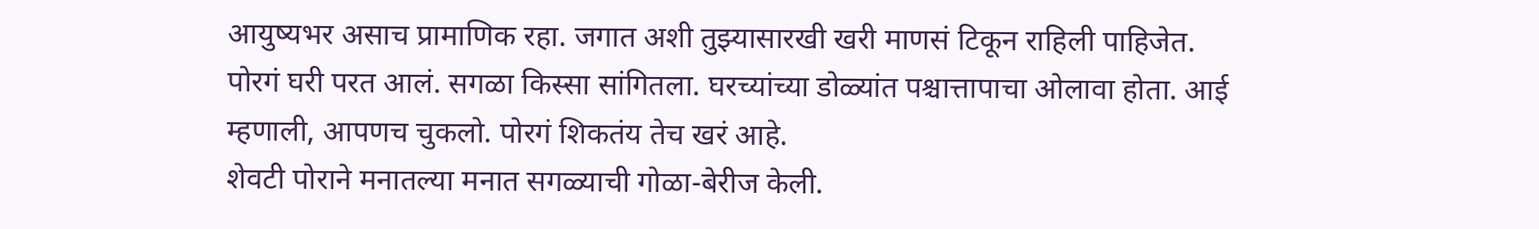आयुष्यभर असाच प्रामाणिक रहा. जगात अशी तुझ्यासारखी खरी माणसं टिकून राहिली पाहिजेत.
पोरगं घरी परत आलं. सगळा किस्सा सांगितला. घरच्यांच्या डोळ्यांत पश्चात्तापाचा ओलावा होता. आई म्हणाली, आपणच चुकलो. पोरगं शिकतंय तेच खरं आहे.
शेवटी पोराने मनातल्या मनात सगळ्याची गोळा-बेरीज केली.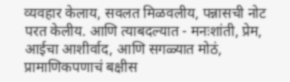व्यवहार केलाय, सवलत मिळवलीय, पन्नासची नोट परत केलीय. आणि त्याबदल्यात - मनःशांती, प्रेम, आईचा आशीर्वाद, आणि सगळ्यात मोठं, प्रामाणिकपणाचं बक्षीस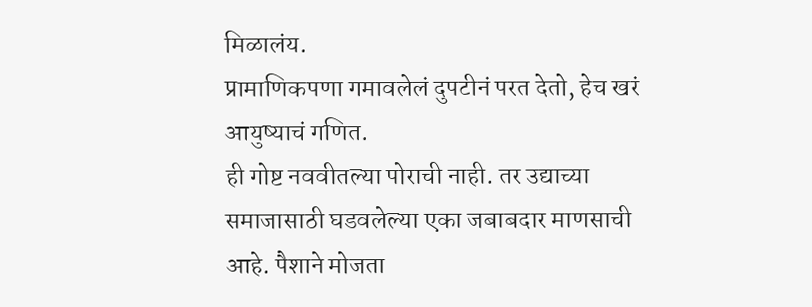मिळालंय.
प्रामाणिकपणा गमावलेलं दुपटीनं परत देतो, हेच खरं आयुष्याचं गणित.
ही गोष्ट नववीतल्या पोराची नाही. तर उद्याच्या समाजासाठी घडवलेल्या एका जबाबदार माणसाची आहे. पैशाने मोजता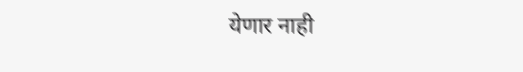येणार नाही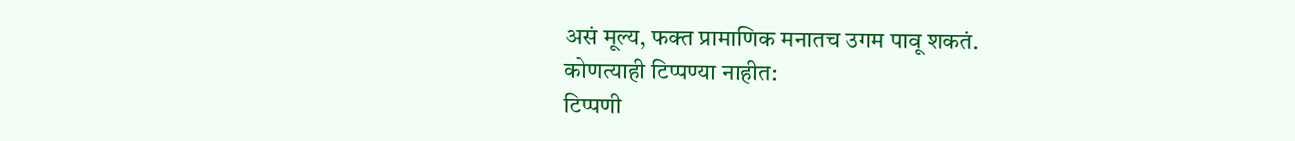असं मूल्य, फक्त प्रामाणिक मनातच उगम पावू शकतं.
कोणत्याही टिप्पण्या नाहीत:
टिप्पणी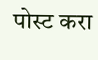पोस्ट करा